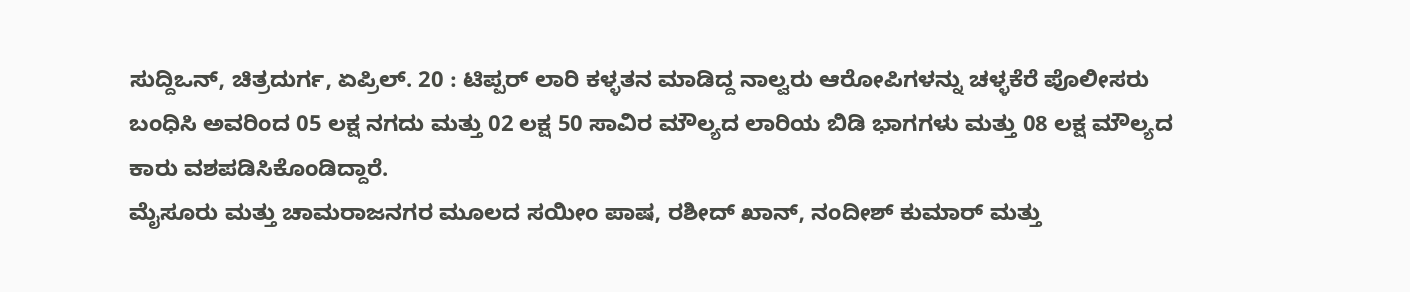ಸುದ್ದಿಒನ್, ಚಿತ್ರದುರ್ಗ, ಏಪ್ರಿಲ್. 20 : ಟಿಪ್ಪರ್ ಲಾರಿ ಕಳ್ಳತನ ಮಾಡಿದ್ದ ನಾಲ್ವರು ಆರೋಪಿಗಳನ್ನು ಚಳ್ಳಕೆರೆ ಪೊಲೀಸರು ಬಂಧಿಸಿ ಅವರಿಂದ 05 ಲಕ್ಷ ನಗದು ಮತ್ತು 02 ಲಕ್ಷ 50 ಸಾವಿರ ಮೌಲ್ಯದ ಲಾರಿಯ ಬಿಡಿ ಭಾಗಗಳು ಮತ್ತು 08 ಲಕ್ಷ ಮೌಲ್ಯದ ಕಾರು ವಶಪಡಿಸಿಕೊಂಡಿದ್ದಾರೆ.
ಮೈಸೂರು ಮತ್ತು ಚಾಮರಾಜನಗರ ಮೂಲದ ಸಯೀಂ ಪಾಷ, ರಶೀದ್ ಖಾನ್, ನಂದೀಶ್ ಕುಮಾರ್ ಮತ್ತು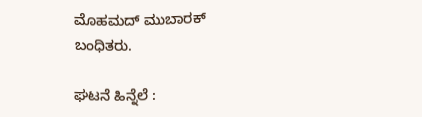ಮೊಹಮದ್ ಮುಬಾರಕ್ ಬಂಧಿತರು.

ಘಟನೆ ಹಿನ್ನೆಲೆ :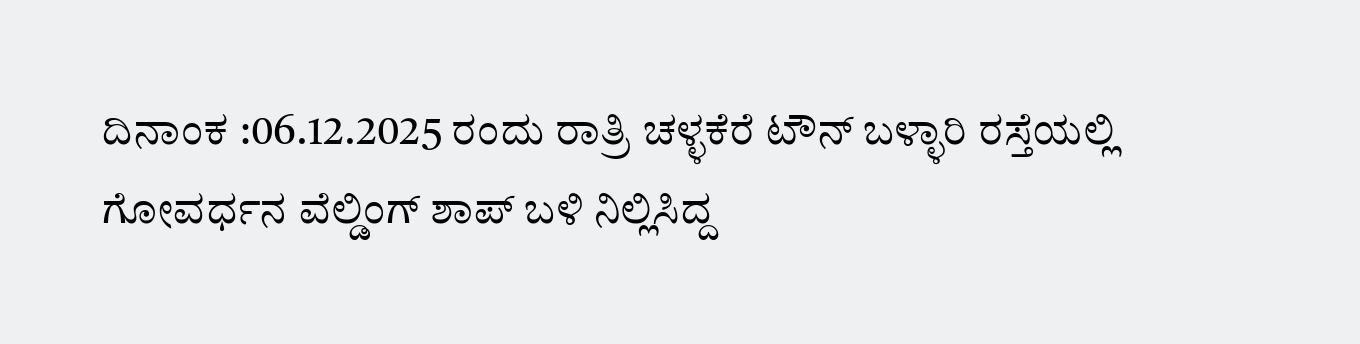ದಿನಾಂಕ :06.12.2025 ರಂದು ರಾತ್ರಿ ಚಳ್ಳಕೆರೆ ಟೌನ್ ಬಳ್ಳಾರಿ ರಸ್ತೆಯಲ್ಲಿ ಗೋವರ್ಧನ ವೆಲ್ಡಿಂಗ್ ಶಾಪ್ ಬಳಿ ನಿಲ್ಲಿಸಿದ್ದ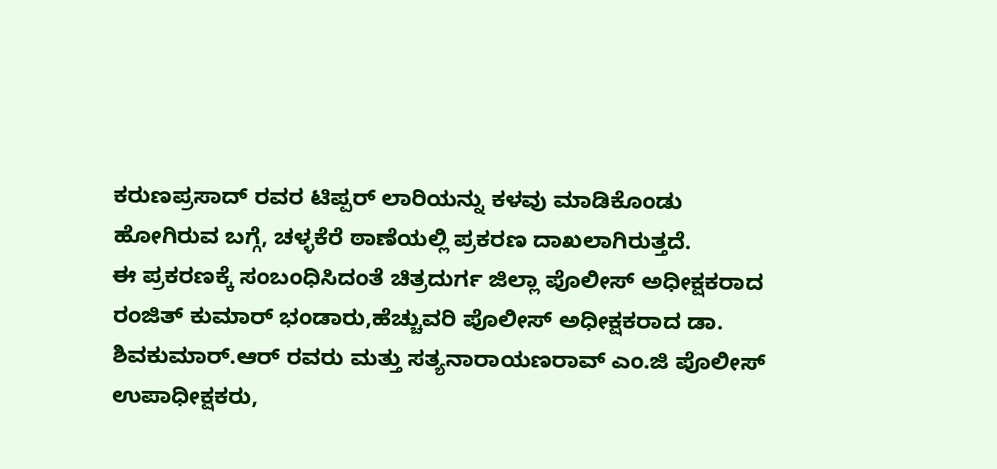ಕರುಣಪ್ರಸಾದ್ ರವರ ಟಿಪ್ಪರ್ ಲಾರಿಯನ್ನು ಕಳವು ಮಾಡಿಕೊಂಡು ಹೋಗಿರುವ ಬಗ್ಗೆ, ಚಳ್ಳಕೆರೆ ಠಾಣೆಯಲ್ಲಿ ಪ್ರಕರಣ ದಾಖಲಾಗಿರುತ್ತದೆ.
ಈ ಪ್ರಕರಣಕ್ಕೆ ಸಂಬಂಧಿಸಿದಂತೆ ಚಿತ್ರದುರ್ಗ ಜಿಲ್ಲಾ ಪೊಲೀಸ್ ಅಧೀಕ್ಷಕರಾದ ರಂಜಿತ್ ಕುಮಾರ್ ಭಂಡಾರು,ಹೆಚ್ಚುವರಿ ಪೊಲೀಸ್ ಅಧೀಕ್ಷಕರಾದ ಡಾ.
ಶಿವಕುಮಾರ್.ಆರ್ ರವರು ಮತ್ತು ಸತ್ಯನಾರಾಯಣರಾವ್ ಎಂ.ಜಿ ಪೊಲೀಸ್ ಉಪಾಧೀಕ್ಷಕರು,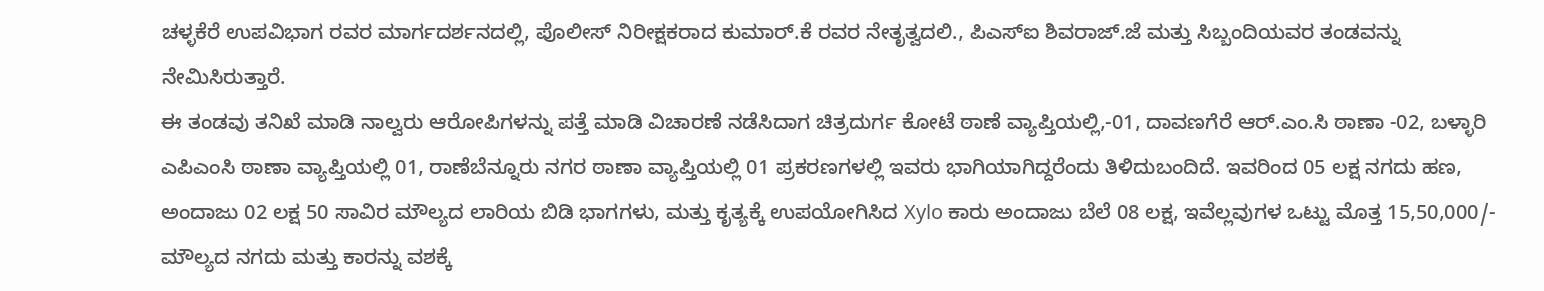ಚಳ್ಳಕೆರೆ ಉಪವಿಭಾಗ ರವರ ಮಾರ್ಗದರ್ಶನದಲ್ಲಿ, ಪೊಲೀಸ್ ನಿರೀಕ್ಷಕರಾದ ಕುಮಾರ್.ಕೆ ರವರ ನೇತೃತ್ವದಲಿ., ಪಿಎಸ್ಐ ಶಿವರಾಜ್.ಜೆ ಮತ್ತು ಸಿಬ್ಬಂದಿಯವರ ತಂಡವನ್ನು ನೇಮಿಸಿರುತ್ತಾರೆ.
ಈ ತಂಡವು ತನಿಖೆ ಮಾಡಿ ನಾಲ್ವರು ಆರೋಪಿಗಳನ್ನು ಪತ್ತೆ ಮಾಡಿ ವಿಚಾರಣೆ ನಡೆಸಿದಾಗ ಚಿತ್ರದುರ್ಗ ಕೋಟೆ ಠಾಣೆ ವ್ಯಾಪ್ತಿಯಲ್ಲಿ,-01, ದಾವಣಗೆರೆ ಆರ್.ಎಂ.ಸಿ ಠಾಣಾ -02, ಬಳ್ಳಾರಿ ಎಪಿಎಂಸಿ ಠಾಣಾ ವ್ಯಾಪ್ತಿಯಲ್ಲಿ 01, ರಾಣೆಬೆನ್ನೂರು ನಗರ ಠಾಣಾ ವ್ಯಾಪ್ತಿಯಲ್ಲಿ 01 ಪ್ರಕರಣಗಳಲ್ಲಿ ಇವರು ಭಾಗಿಯಾಗಿದ್ದರೆಂದು ತಿಳಿದುಬಂದಿದೆ. ಇವರಿಂದ 05 ಲಕ್ಷ ನಗದು ಹಣ, ಅಂದಾಜು 02 ಲಕ್ಷ 50 ಸಾವಿರ ಮೌಲ್ಯದ ಲಾರಿಯ ಬಿಡಿ ಭಾಗಗಳು, ಮತ್ತು ಕೃತ್ಯಕ್ಕೆ ಉಪಯೋಗಿಸಿದ Xylo ಕಾರು ಅಂದಾಜು ಬೆಲೆ 08 ಲಕ್ಷ, ಇವೆಲ್ಲವುಗಳ ಒಟ್ಟು ಮೊತ್ತ 15,50,000/- ಮೌಲ್ಯದ ನಗದು ಮತ್ತು ಕಾರನ್ನು ವಶಕ್ಕೆ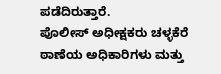ಪಡೆದಿರುತ್ತಾರೆ.
ಪೊಲೀಸ್ ಅಧೀಕ್ಷಕರು ಚಳ್ಳಕೆರೆ ಠಾಣೆಯ ಅಧಿಕಾರಿಗಳು ಮತ್ತು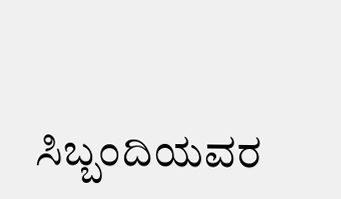ಸಿಬ್ಬಂದಿಯವರ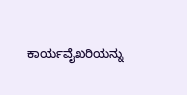ಕಾರ್ಯವೈಖರಿಯನ್ನು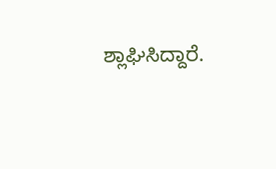ಶ್ಲಾಘಿಸಿದ್ದಾರೆ.